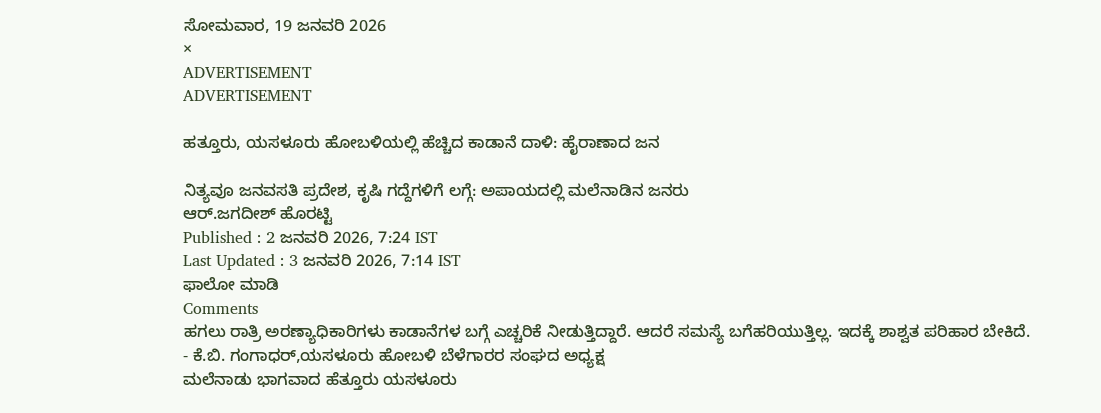ಸೋಮವಾರ, 19 ಜನವರಿ 2026
×
ADVERTISEMENT
ADVERTISEMENT

ಹತ್ತೂರು, ಯಸಳೂರು ಹೋಬಳಿಯಲ್ಲಿ ಹೆಚ್ಚಿದ ಕಾಡಾನೆ ದಾಳಿ: ಹೈರಾಣಾದ ಜನ

ನಿತ್ಯವೂ ಜನವಸತಿ ಪ್ರದೇಶ, ಕೃಷಿ ಗದ್ದೆಗಳಿಗೆ ಲಗ್ಗೆ: ಅಪಾಯದಲ್ಲಿ ಮಲೆನಾಡಿನ ಜನರು
ಆರ್.ಜಗದೀಶ್ ಹೊರಟ್ಟಿ
Published : 2 ಜನವರಿ 2026, 7:24 IST
Last Updated : 3 ಜನವರಿ 2026, 7:14 IST
ಫಾಲೋ ಮಾಡಿ
Comments
ಹಗಲು ರಾತ್ರಿ ಅರಣ್ಯಾಧಿಕಾರಿಗಳು ಕಾಡಾನೆಗಳ ಬಗ್ಗೆ ಎಚ್ಚರಿಕೆ ನೀಡುತ್ತಿದ್ದಾರೆ. ಆದರೆ ಸಮಸ್ಯೆ ಬಗೆಹರಿಯುತ್ತಿಲ್ಲ. ಇದಕ್ಕೆ ಶಾಶ್ವತ ಪರಿಹಾರ ಬೇಕಿದೆ.
- ಕೆ.ಬಿ. ಗಂಗಾಧರ್,ಯಸಳೂರು ಹೋಬಳಿ ಬೆಳೆಗಾರರ ಸಂಘದ ಅಧ್ಯಕ್ಷ
ಮಲೆನಾಡು ಭಾಗವಾದ ಹೆತ್ತೂರು ಯಸಳೂರು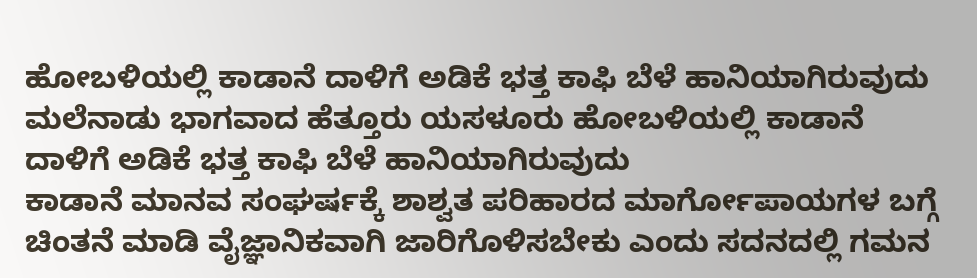ಹೋಬಳಿಯಲ್ಲಿ ಕಾಡಾನೆ ದಾಳಿಗೆ ಅಡಿಕೆ ಭತ್ತ ಕಾಫಿ ಬೆಳೆ ಹಾನಿಯಾಗಿರುವುದು
ಮಲೆನಾಡು ಭಾಗವಾದ ಹೆತ್ತೂರು ಯಸಳೂರು ಹೋಬಳಿಯಲ್ಲಿ ಕಾಡಾನೆ ದಾಳಿಗೆ ಅಡಿಕೆ ಭತ್ತ ಕಾಫಿ ಬೆಳೆ ಹಾನಿಯಾಗಿರುವುದು
ಕಾಡಾನೆ ಮಾನವ ಸಂಘರ್ಷಕ್ಕೆ ಶಾಶ್ವತ ಪರಿಹಾರದ ಮಾರ್ಗೋಪಾಯಗಳ ಬಗ್ಗೆ ಚಿಂತನೆ ಮಾಡಿ ವೈಜ್ಞಾನಿಕವಾಗಿ ಜಾರಿಗೊಳಿಸಬೇಕು ಎಂದು ಸದನದಲ್ಲಿ ಗಮನ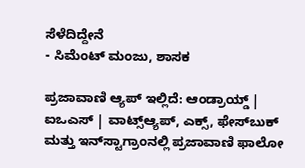ಸೆಳೆದಿದ್ದೇನೆ
- ಸಿಮೆಂಟ್ ಮಂಜು, ಶಾಸಕ

ಪ್ರಜಾವಾಣಿ ಆ್ಯಪ್ ಇಲ್ಲಿದೆ: ಆಂಡ್ರಾಯ್ಡ್ | ಐಒಎಸ್ | ವಾಟ್ಸ್ಆ್ಯಪ್, ಎಕ್ಸ್, ಫೇಸ್‌ಬುಕ್ ಮತ್ತು ಇನ್‌ಸ್ಟಾಗ್ರಾಂನಲ್ಲಿ ಪ್ರಜಾವಾಣಿ ಫಾಲೋ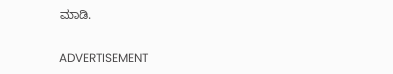ಮಾಡಿ.

ADVERTISEMENT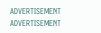ADVERTISEMENT
ADVERTISEMENT